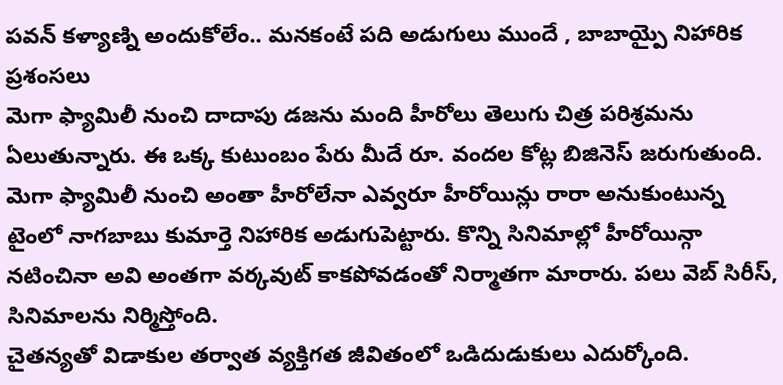పవన్ కళ్యాణ్ని అందుకోలేం.. మనకంటే పది అడుగులు ముందే , బాబాయ్పై నిహారిక ప్రశంసలు
మెగా ఫ్యామిలీ నుంచి దాదాపు డజను మంది హీరోలు తెలుగు చిత్ర పరిశ్రమను ఏలుతున్నారు. ఈ ఒక్క కుటుంబం పేరు మీదే రూ. వందల కోట్ల బిజినెస్ జరుగుతుంది. మెగా ఫ్యామిలీ నుంచి అంతా హీరోలేనా ఎవ్వరూ హీరోయిన్లు రారా అనుకుంటున్న టైంలో నాగబాబు కుమార్తె నిహారిక అడుగుపెట్టారు. కొన్ని సినిమాల్లో హీరోయిన్గా నటించినా అవి అంతగా వర్కవుట్ కాకపోవడంతో నిర్మాతగా మారారు. పలు వెబ్ సిరీస్, సినిమాలను నిర్మిస్తోంది.
చైతన్యతో విడాకుల తర్వాత వ్యక్తిగత జీవితంలో ఒడిదుడుకులు ఎదుర్కోంది.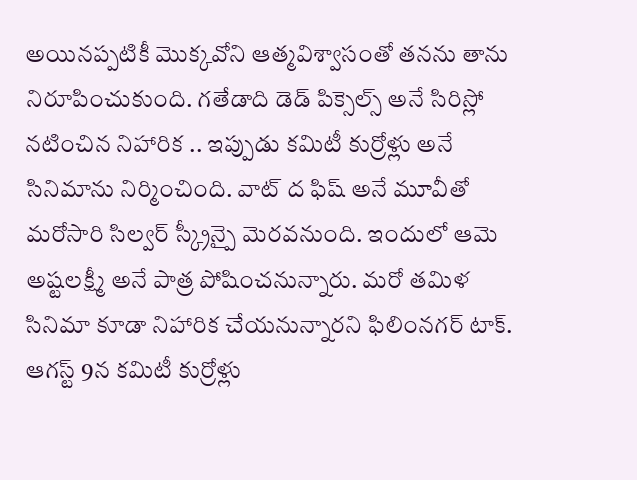అయినప్పటికీ మొక్కవోని ఆత్మవిశ్వాసంతో తనను తాను నిరూపించుకుంది. గతేడాది డెడ్ పిక్సెల్స్ అనే సిరిస్లో నటించిన నిహారిక .. ఇప్పుడు కమిటీ కుర్రోళ్లు అనే సినిమాను నిర్మించింది. వాట్ ద ఫిష్ అనే మూవీతో మరోసారి సిల్వర్ స్క్రీన్పై మెరవనుంది. ఇందులో ఆమె అష్టలక్ష్మీ అనే పాత్ర పోషించనున్నారు. మరో తమిళ సినిమా కూడా నిహారిక చేయనున్నారని ఫిలింనగర్ టాక్. ఆగస్ట్ 9న కమిటీ కుర్రోళ్లు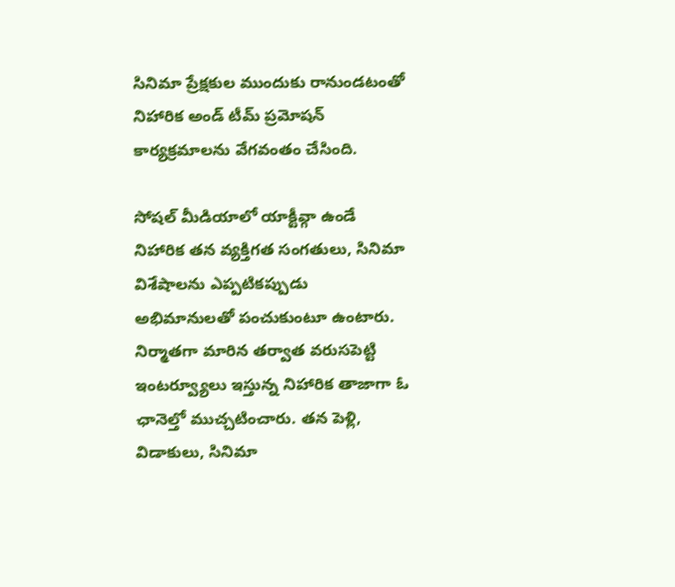సినిమా ప్రేక్షకుల ముందుకు రానుండటంతో నిహారిక అండ్ టీమ్ ప్రమోషన్ కార్యక్రమాలను వేగవంతం చేసింది.

సోషల్ మీడియాలో యాక్టీవ్గా ఉండే నిహారిక తన వ్యక్తిగత సంగతులు, సినిమా విశేషాలను ఎప్పటికప్పుడు అభిమానులతో పంచుకుంటూ ఉంటారు. నిర్మాతగా మారిన తర్వాత వరుసపెట్టి ఇంటర్వ్యూలు ఇస్తున్న నిహారిక తాజాగా ఓ ఛానెల్తో ముచ్చటించారు. తన పెళ్లి, విడాకులు, సినిమా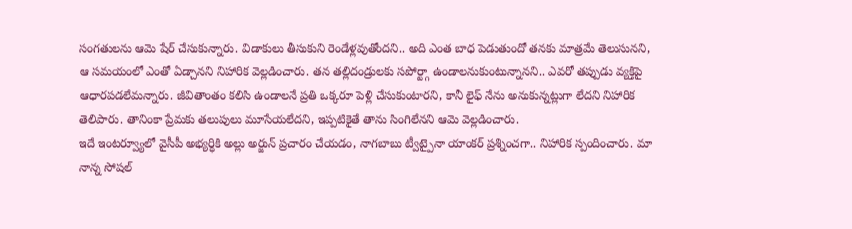సంగతులను ఆమె షేర్ చేసుకున్నారు. విడాకులు తీసుకుని రెండేళ్లవుతోందని.. అది ఎంత బాధ పెడుతుందో తనకు మాత్రమే తెలుసునని, ఆ సమయంలో ఎంతో ఏడ్చానని నిహారిక వెల్లడించారు. తన తల్లిదండ్రులకు సపోర్ట్గా ఉండాలనుకుంటున్నానని.. ఎవరో తప్పుడు వ్యక్తిపై ఆధారపడలేమన్నారు. జీవితాంతం కలిసి ఉండాలనే ప్రతి ఒక్కరూ పెళ్లి చేసుకుంటారని, కానీ లైఫ్ నేను అనుకున్నట్లుగా లేదని నిహారిక తెలిపారు. తానింకా ప్రేమకు తలుపులు మూసేయలేదని, ఇప్పటికైతే తాను సింగిలేనని ఆమె వెల్లడించారు.
ఇదే ఇంటర్వ్యూలో వైసీపీ అభ్యర్ధికి అల్లు అర్జున్ ప్రచారం చేయడం, నాగబాబు ట్వీట్పైనా యాంకర్ ప్రశ్నించగా.. నిహారిక స్పందించారు. మా నాన్న సోషల్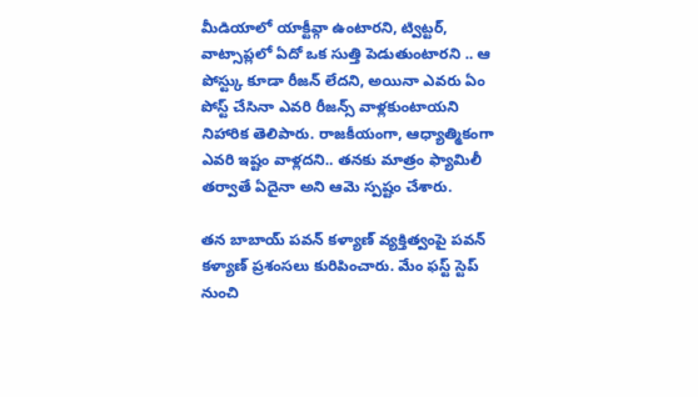మీడియాలో యాక్టీవ్గా ఉంటారని, ట్విట్టర్, వాట్సాప్లలో ఏదో ఒక సుత్తి పెడుతుంటారని .. ఆ పోస్ట్కు కూడా రీజన్ లేదని, అయినా ఎవరు ఏం పోస్ట్ చేసినా ఎవరి రీజన్స్ వాళ్లకుంటాయని నిహారిక తెలిపారు. రాజకీయంగా, ఆధ్యాత్మికంగా ఎవరి ఇష్టం వాళ్లదని.. తనకు మాత్రం ఫ్యామిలీ తర్వాతే ఏదైనా అని ఆమె స్పష్టం చేశారు.

తన బాబాయ్ పవన్ కళ్యాణ్ వ్యక్తిత్వంపై పవన్ కళ్యాణ్ ప్రశంసలు కురిపించారు. మేం ఫస్ట్ స్టెప్ నుంచి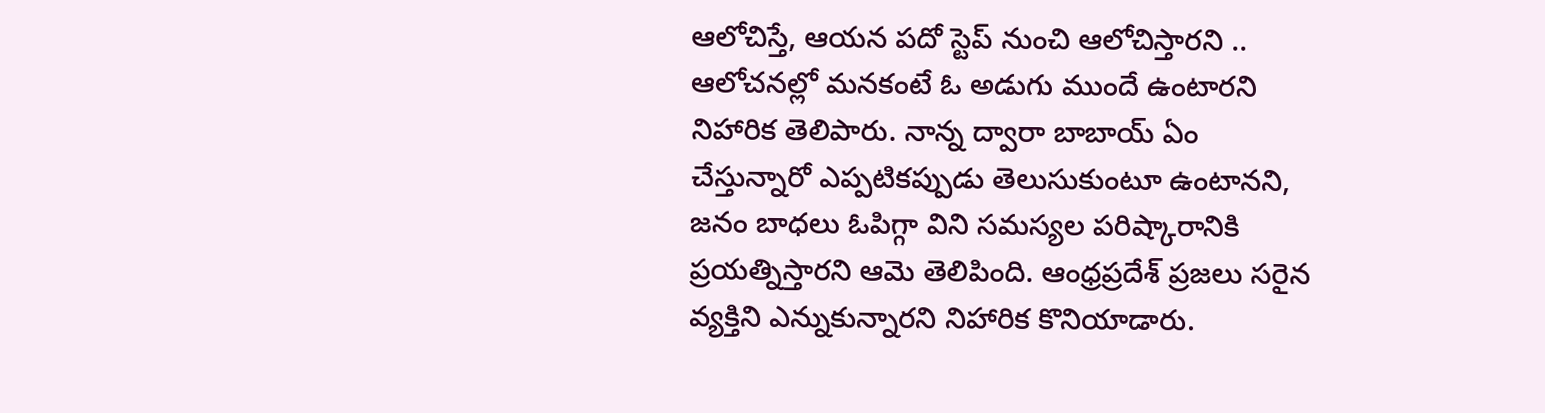ఆలోచిస్తే, ఆయన పదో స్టెప్ నుంచి ఆలోచిస్తారని .. ఆలోచనల్లో మనకంటే ఓ అడుగు ముందే ఉంటారని నిహారిక తెలిపారు. నాన్న ద్వారా బాబాయ్ ఏం చేస్తున్నారో ఎప్పటికప్పుడు తెలుసుకుంటూ ఉంటానని, జనం బాధలు ఓపిగ్గా విని సమస్యల పరిష్కారానికి ప్రయత్నిస్తారని ఆమె తెలిపింది. ఆంధ్రప్రదేశ్ ప్రజలు సరైన వ్యక్తిని ఎన్నుకున్నారని నిహారిక కొనియాడారు.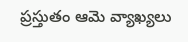ప్రస్తుతం ఆమె వ్యాఖ్యలు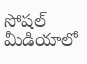సోషల్ మీడియాలో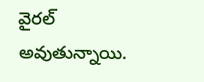వైరల్ అవుతున్నాయి.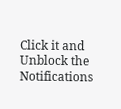Click it and Unblock the Notifications